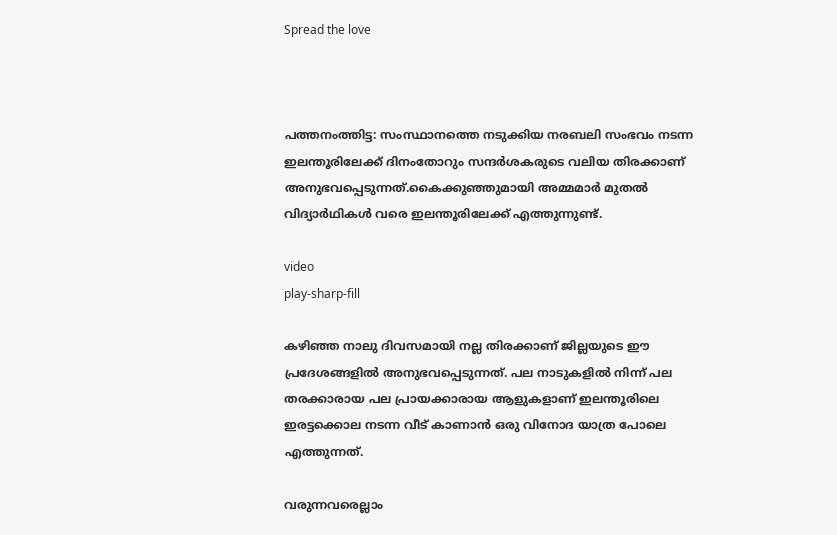Spread the love



പത്തനംത്തിട്ട: സംസ്ഥാനത്തെ നടുക്കിയ നരബലി സംഭവം നട‌ന്ന ഇലന്തൂരിലേക്ക് ദിനംതോറും സന്ദര്‍ശകരുടെ വലിയ തിരക്കാണ് അനുഭവപ്പെടുന്നത്.കൈക്കുഞ്ഞുമായി അമ്മമാര്‍ മുതല്‍ വിദ്യാര്‍ഥികള്‍ വരെ ഇലന്തൂരിലേക്ക് എത്തുന്നുണ്ട്.

video
play-sharp-fill

കഴിഞ്ഞ നാലു ദിവസമായി നല്ല തിരക്കാണ് ജില്ലയുടെ ഈ പ്രദേശങ്ങളില്‍ അനുഭവപ്പെടുന്നത്. പല നാടുകളില്‍ നിന്ന് പല തരക്കാരായ പല പ്രായക്കാരായ ആളുകളാണ് ഇലന്തൂരിലെ ഇരട്ടക്കൊല നടന്ന വീട് കാണാന്‍ ഒരു വിനോദ യാത്ര പോലെ എത്തുന്നത്.

വരുന്നവരെല്ലാം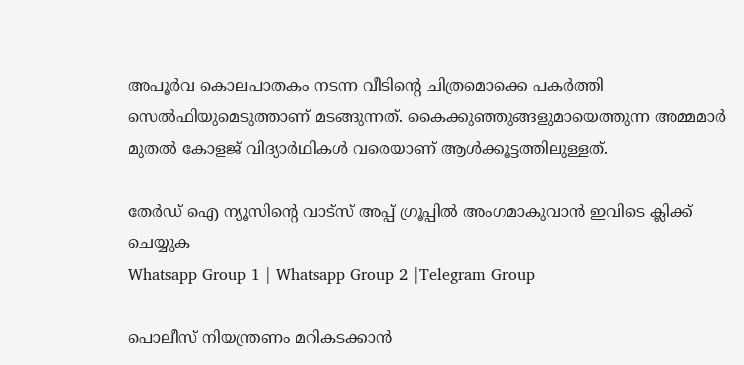അപൂര്‍വ കൊലപാതകം നടന്ന വീടിന്റെ ചിത്രമൊക്കെ പകര്‍ത്തി സെല്‍ഫിയുമെടുത്താണ് മടങ്ങുന്നത്. കൈക്കുഞ്ഞുങ്ങളുമായെത്തുന്ന അമ്മമാര്‍ മുതല്‍ കോളജ് വിദ്യാര്‍ഥികള്‍ വരെയാണ് ആള്‍ക്കൂട്ടത്തിലുള്ളത്.

തേർഡ് ഐ ന്യൂസിന്റെ വാട്സ് അപ്പ് ഗ്രൂപ്പിൽ അംഗമാകുവാൻ ഇവിടെ ക്ലിക്ക് ചെയ്യുക
Whatsapp Group 1 | Whatsapp Group 2 |Telegram Group

പൊലീസ് നിയന്ത്രണം മറികടക്കാന്‍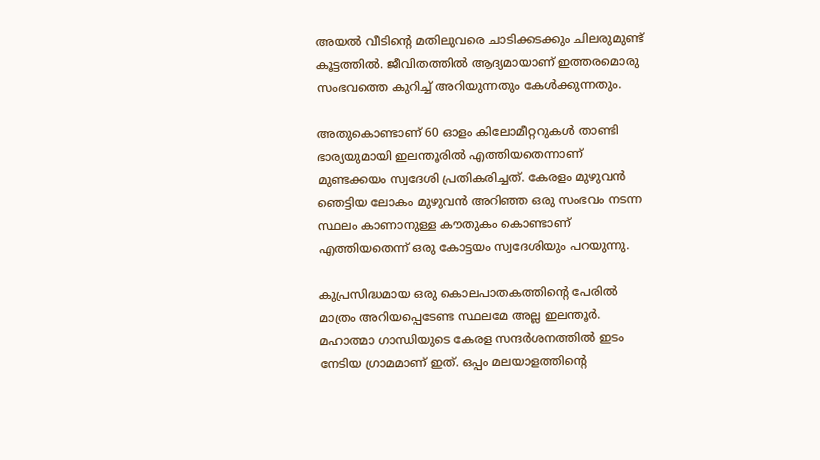അയല്‍ വീടിന്‍റെ മതിലുവരെ ചാടിക്കടക്കും ചിലരുമുണ്ട് കൂട്ടത്തില്‍. ജീവിതത്തില്‍ ആദ്യമായാണ് ഇത്തരമൊരു സംഭവത്തെ കുറിച്ച്‌ അറിയുന്നതും കേള്‍ക്കുന്നതും.

അതുകൊണ്ടാണ് 60 ഓളം കിലോമീറ്ററുകള്‍ താണ്ടി ഭാര്യയുമായി ഇലന്തൂരില്‍ എത്തിയതെന്നാണ് മുണ്ടക്കയം സ്വദേശി പ്രതികരിച്ചത്. കേരളം മുഴുവന്‍ ഞെട്ടിയ ലോകം മുഴുവന്‍ അറിഞ്ഞ ഒരു സംഭവം നടന്ന സ്ഥലം കാണാനുള്ള കൗതുകം കൊണ്ടാണ് എത്തിയതെന്ന് ഒരു കോട്ടയം സ്വദേശിയും പറയുന്നു.

കുപ്രസിദ്ധമായ ഒരു കൊലപാതകത്തിന്‍റെ പേരില്‍ മാത്രം അറിയപ്പെടേണ്ട സ്ഥലമേ അല്ല ഇലന്തൂര്‍. മഹാത്മാ ഗാന്ധിയുടെ കേരള സന്ദര്‍ശനത്തില്‍ ഇടം നേടിയ ഗ്രാമമാണ് ഇത്. ഒപ്പം മലയാളത്തിന്റെ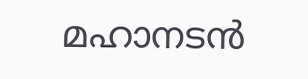മഹാനടന്‍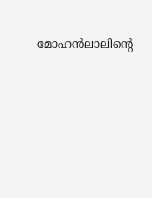മോഹന്‍ലാലിന്‍റെ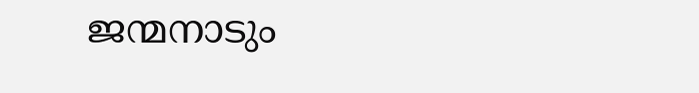ജന്മനാടും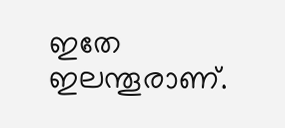ഇതേ ഇലന്തൂരാണ്.